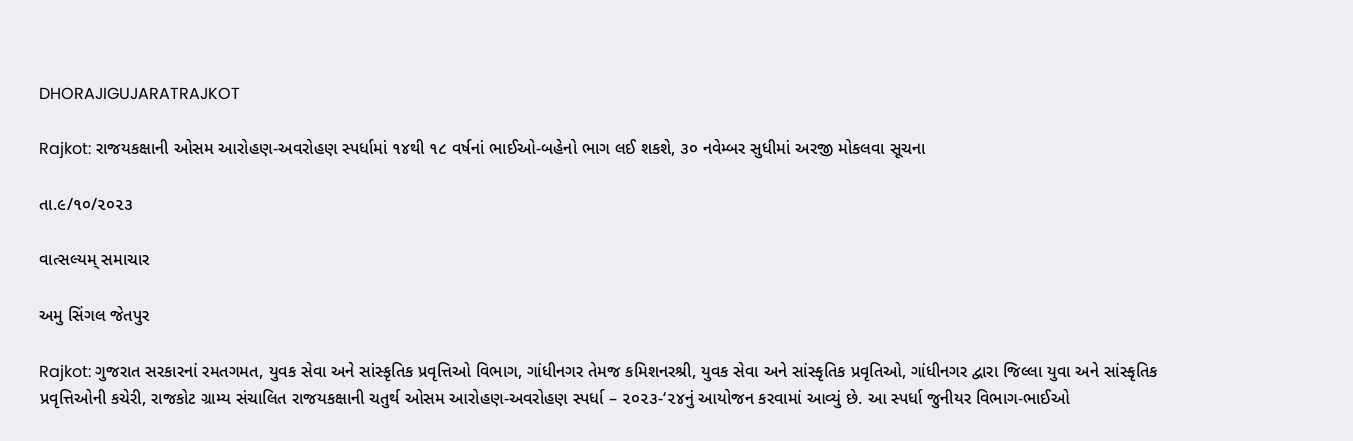DHORAJIGUJARATRAJKOT

Rajkot: રાજયકક્ષાની ઓસમ આરોહણ-અવરોહણ સ્પર્ધામાં ૧૪થી ૧૮ વર્ષનાં ભાઈઓ-બહેનો ભાગ લઈ શકશે, ૩૦ નવેમ્બર સુધીમાં અરજી મોકલવા સૂચના

તા.૯/૧૦/૨૦૨૩

વાત્સલ્યમ્ સમાચાર

અમુ સિંગલ જેતપુર

Rajkot: ગુજરાત સરકારનાં રમતગમત, યુવક સેવા અને સાંસ્કૃતિક પ્રવૃત્તિઓ વિભાગ, ગાંધીનગર તેમજ કમિશનરશ્રી, યુવક સેવા અને સાંસ્કૃતિક પ્રવૃતિઓ, ગાંધીનગર દ્વારા જિલ્લા યુવા અને સાંસ્કૃતિક પ્રવૃત્તિઓની કચેરી, રાજકોટ ગ્રામ્ય સંચાલિત રાજયકક્ષાની ચતુર્થ ઓસમ આરોહણ-અવરોહણ સ્પર્ધા – ૨૦૨૩-‘૨૪નું આયોજન કરવામાં આવ્યું છે. આ સ્પર્ધા જુનીયર વિભાગ-ભાઈઓ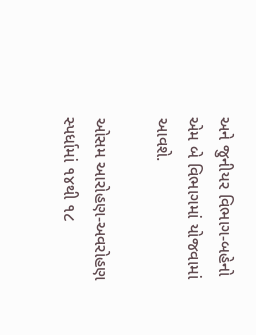અને જુનીયર વિભાગ-બહેનો એમ બે વિભાગમાં યોજવામાં આવશે.

ઓસમ આરોહણ-અવરોહણ સ્પર્ધામાં ૧૪થી ૧૮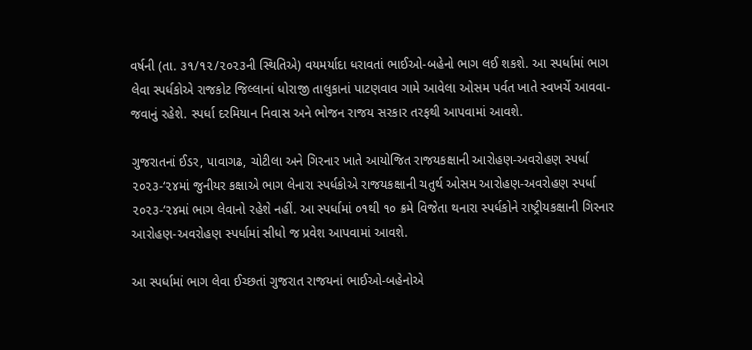વર્ષની (તા. ૩૧/૧૨/૨૦૨૩ની સ્થિતિએ) વયમર્યાદા ધરાવતાં ભાઈઓ-બહેનો ભાગ લઈ શકશે. આ સ્પર્ધામાં ભાગ લેવા સ્પર્ધકોએ રાજકોટ જિલ્લાનાં ધોરાજી તાલુકાનાં પાટણવાવ ગામે આવેલા ઓસમ પર્વત ખાતે સ્વખર્ચે આવવા-જવાનું રહેશે. સ્પર્ધા દરમિયાન નિવાસ અને ભોજન રાજય સરકાર તરફથી આપવામાં આવશે.

ગુજરાતનાં ઈડર, પાવાગઢ, ચોટીલા અને ગિરનાર ખાતે આયોજિત રાજયકક્ષાની આરોહણ-અવરોહણ સ્પર્ધા ૨૦૨૩-‘૨૪માં જુનીયર કક્ષાએ ભાગ લેનારા સ્પર્ધકોએ રાજયકક્ષાની ચતુર્થ ઓસમ આરોહણ-અવરોહણ સ્પર્ધા ૨૦૨૩-‘૨૪માં ભાગ લેવાનો રહેશે નહીં. આ સ્પર્ધામાં ૦૧થી ૧૦ ક્રમે વિજેતા થનારા સ્પર્ધકોને રાષ્ટ્રીયકક્ષાની ગિરનાર આરોહણ-અવરોહણ સ્પર્ધામાં સીધો જ પ્રવેશ આપવામાં આવશે.

આ સ્પર્ધામાં ભાગ લેવા ઈચ્છતાં ગુજરાત રાજયનાં ભાઈઓ-બહેનોએ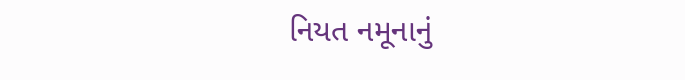નિયત નમૂનાનું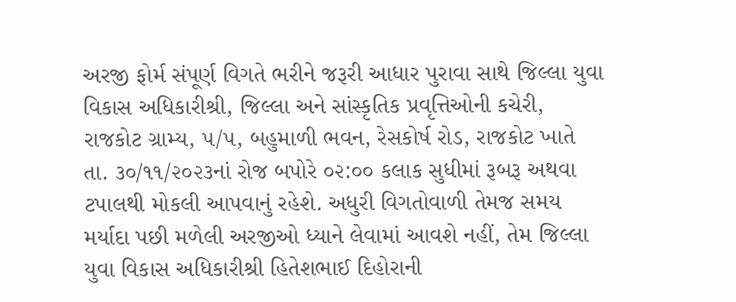અરજી ફોર્મ સંપૂર્ણ વિગતે ભરીને જરૂરી આધાર પુરાવા સાથે જિલ્લા યુવા વિકાસ અધિકારીશ્રી, જિલ્લા અને સાંસ્કૃતિક પ્રવૃત્તિઓની કચેરી, રાજકોટ ગ્રામ્ય, ૫/૫, બહુમાળી ભવન, રેસકોર્ષ રોડ, રાજકોટ ખાતે તા. ૩૦/૧૧/૨૦૨૩નાં રોજ બપોરે ૦૨:૦૦ કલાક સુધીમાં રૂબરૂ અથવા ટપાલથી મોકલી આપવાનું રહેશે. અધુરી વિગતોવાળી તેમજ સમય મર્યાદા પછી મળેલી અરજીઓ ધ્યાને લેવામાં આવશે નહીં, તેમ જિલ્લા યુવા વિકાસ અધિકારીશ્રી હિતેશભાઈ દિહોરાની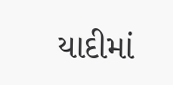યાદીમાં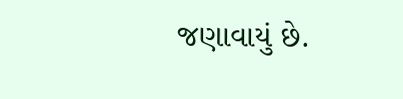જણાવાયું છે.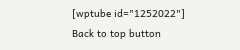[wptube id="1252022"]
Back to top button